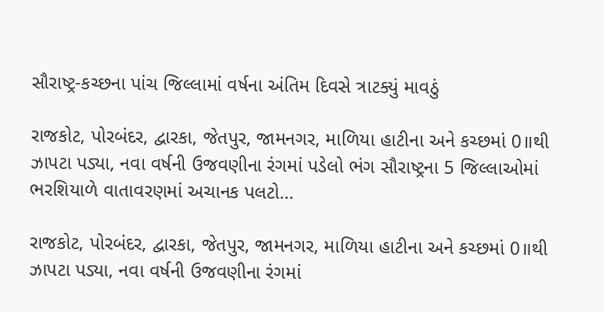સૌરાષ્ટ્ર-કચ્છના પાંચ જિલ્લામાં વર્ષના અંતિમ દિવસે ત્રાટક્યું માવઠું

રાજકોટ, પોરબંદર, દ્વારકા, જેતપુર, જામનગર, માળિયા હાટીના અને કચ્છમાં 0॥થી ઝાપટા પડ્યા, નવા વર્ષની ઉજવણીના રંગમાં પડેલો ભંગ સૌરાષ્ટ્રના 5 જિલ્લાઓમાં ભરશિયાળે વાતાવરણમાં અચાનક પલટો…

રાજકોટ, પોરબંદર, દ્વારકા, જેતપુર, જામનગર, માળિયા હાટીના અને કચ્છમાં 0॥થી ઝાપટા પડ્યા, નવા વર્ષની ઉજવણીના રંગમાં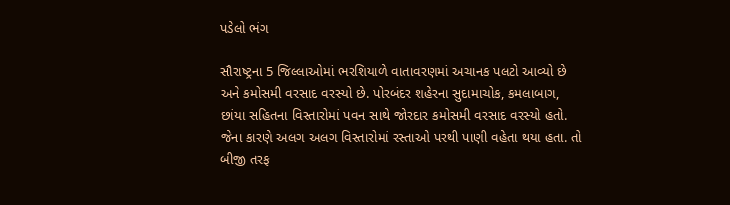પડેલો ભંગ

સૌરાષ્ટ્રના 5 જિલ્લાઓમાં ભરશિયાળે વાતાવરણમાં અચાનક પલટો આવ્યો છે અને કમોસમી વરસાદ વરસ્યો છે. પોરબંદર શહેરના સુદામાચોક, કમલાબાગ, છાંયા સહિતના વિસ્તારોમાં પવન સાથે જોરદાર કમોસમી વરસાદ વરસ્યો હતો. જેના કારણે અલગ અલગ વિસ્તારોમાં રસ્તાઓ પરથી પાણી વહેતા થયા હતા. તો બીજી તરફ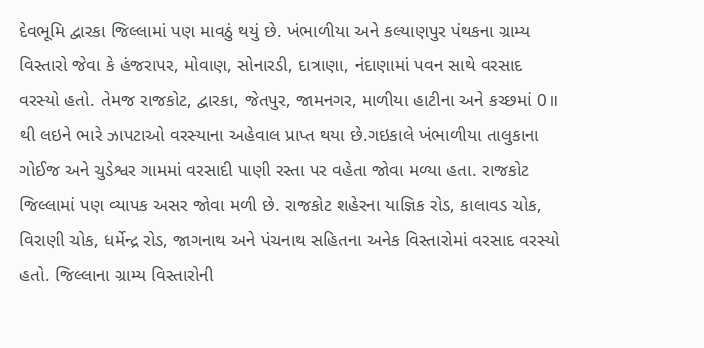દેવભૂમિ દ્વારકા જિલ્લામાં પણ માવઠું થયું છે. ખંભાળીયા અને કલ્યાણપુર પંથકના ગ્રામ્ય વિસ્તારો જેવા કે હંજરાપર, મોવાણ, સોનારડી, દાત્રાણા, નંદાણામાં પવન સાથે વરસાદ વરસ્યો હતો. તેમજ રાજકોટ, દ્વારકા, જેતપુર, જામનગર, માળીયા હાટીના અને કચ્છમાં 0॥ થી લઇને ભારે ઝાપટાઓ વરસ્યાના અહેવાલ પ્રાપ્ત થયા છે.ગઇકાલે ખંભાળીયા તાલુકાના ગોઈજ અને ચુડેશ્વર ગામમાં વરસાદી પાણી રસ્તા પર વહેતા જોવા મળ્યા હતા. રાજકોટ જિલ્લામાં પણ વ્યાપક અસર જોવા મળી છે. રાજકોટ શહેરના યાજ્ઞિક રોડ, કાલાવડ ચોક, વિરાણી ચોક, ધર્મેન્દ્ર રોડ, જાગનાથ અને પંચનાથ સહિતના અનેક વિસ્તારોમાં વરસાદ વરસ્યો હતો. જિલ્લાના ગ્રામ્ય વિસ્તારોની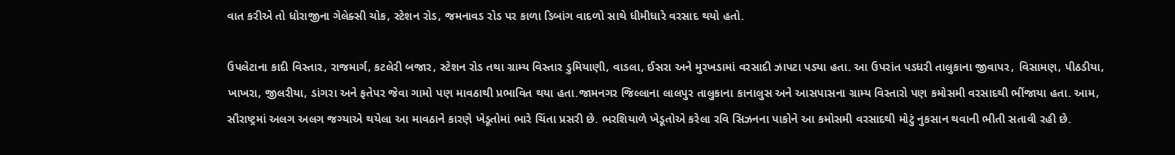વાત કરીએ તો ધોરાજીના ગેલેક્સી ચોક, સ્ટેશન રોડ, જમનાવડ રોડ પર કાળા ડિબાંગ વાદળો સાથે ધીમીધારે વરસાદ થયો હતો.

ઉપલેટાના કાદી વિસ્તાર, રાજમાર્ગ, કટલેરી બજાર, સ્ટેશન રોડ તથા ગ્રામ્ય વિસ્તાર ડુમિયાણી, વાડલા, ઈસરા અને મુરખડામાં વરસાદી ઝાપટા પડ્યા હતા. આ ઉપરાંત પડધરી તાલુકાના જીવાપર, વિસામણ, પીઠડીયા, ખાખરા, જીલરીયા, ડાંગરા અને ફતેપર જેવા ગામો પણ માવઠાથી પ્રભાવિત થયા હતા.જામનગર જિલ્લાના લાલપુર તાલુકાના કાનાલુસ અને આસપાસના ગ્રામ્ય વિસ્તારો પણ કમોસમી વરસાદથી ભીંજાયા હતા. આમ, સૌરાષ્ટ્રમાં અલગ અલગ જગ્યાએ થયેલા આ માવઠાને કારણે ખેડૂતોમાં ભારે ચિંતા પ્રસરી છે. ભરશિયાળે ખેડૂતોએ કરેલા રવિ સિઝનના પાકોને આ કમોસમી વરસાદથી મોટું નુકસાન થવાની ભીતી સતાવી રહી છે.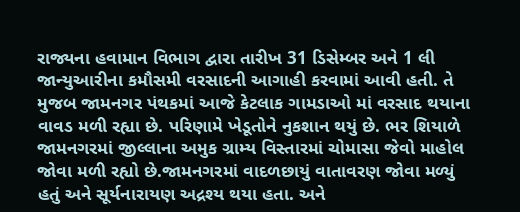રાજ્યના હવામાન વિભાગ દ્વારા તારીખ 31 ડિસેમ્બર અને 1 લી જાન્યુઆરીના કમૌસમી વરસાદની આગાહી કરવામાં આવી હતી. તે મુજબ જામનગર પંથકમાં આજે કેટલાક ગામડાઓ માં વરસાદ થયાના વાવડ મળી રહ્યા છે. પરિણામે ખેડૂતોને નુકશાન થયું છે. ભર શિયાળે જામનગરમાં જીલ્લાના અમુક ગ્રામ્ય વિસ્તારમાં ચોમાસા જેવો માહોલ જોવા મળી રહ્યો છે.જામનગરમાં વાદળછાયું વાતાવરણ જોવા મળ્યું હતું અને સૂર્યનારાયણ અદ્રશ્ય થયા હતા. અને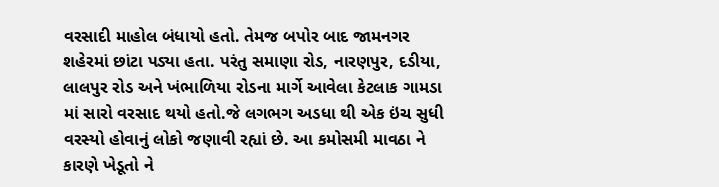વરસાદી માહોલ બંધાયો હતો. તેમજ બપોર બાદ જામનગર શહેરમાં છાંટા પડ્યા હતા. પરંતુ સમાણા રોડ, નારણપુર, દડીયા, લાલપુર રોડ અને ખંભાળિયા રોડના માર્ગે આવેલા કેટલાક ગામડા માં સારો વરસાદ થયો હતો.જે લગભગ અડધા થી એક ઇંચ સુધી વરસ્યો હોવાનું લોકો જણાવી રહ્યાં છે. આ કમોસમી માવઠા ને કારણે ખેડૂતો ને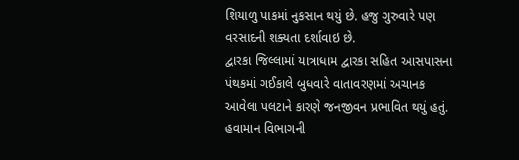શિયાળુ પાકમાં નુકસાન થયું છે. હજુ ગુરુવારે પણ વરસાદની શક્યતા દર્શાવાઇ છે.
દ્વારકા જિલ્લામાં યાત્રાધામ દ્વારકા સહિત આસપાસના પંથકમાં ગઈકાલે બુધવારે વાતાવરણમાં અચાનક આવેલા પલટાને કારણે જનજીવન પ્રભાવિત થયું હતું. હવામાન વિભાગની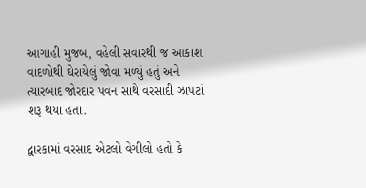આગાહી મુજબ, વહેલી સવારથી જ આકાશ વાદળોથી ઘેરાયેલું જોવા મળ્યું હતું અને ત્યારબાદ જોરદાર પવન સાથે વરસાદી ઝાપટાં શરૂ થયા હતા.

દ્વારકામાં વરસાદ એટલો વેગીલો હતો કે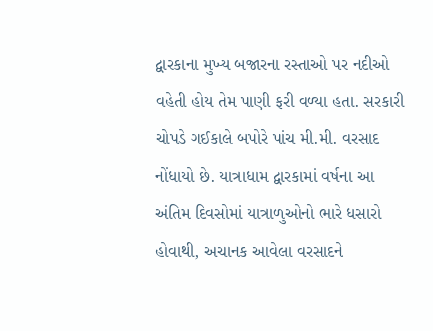દ્વારકાના મુખ્ય બજારના રસ્તાઓ પર નદીઓ વહેતી હોય તેમ પાણી ફરી વળ્યા હતા. સરકારી ચોપડે ગઈકાલે બપોરે પાંચ મી.મી. વરસાદ નોંધાયો છે. યાત્રાધામ દ્વારકામાં વર્ષના આ અંતિમ દિવસોમાં યાત્રાળુઓનો ભારે ધસારો હોવાથી, અચાનક આવેલા વરસાદને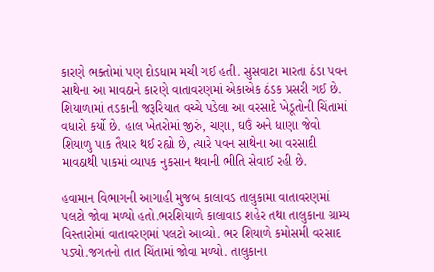કારણે ભક્તોમાં પણ દોડધામ મચી ગઈ હતી. સુસવાટા મારતા ઠંડા પવન સાથેના આ માવઠાને કારણે વાતાવરણમાં એકાએક ઠંડક પ્રસરી ગઈ છે. શિયાળામાં તડકાની જરૂરિયાત વચ્ચે પડેલા આ વરસાદે ખેડૂતોની ચિંતામાં વધારો કર્યો છે. હાલ ખેતરોમાં જીરું, ચણા, ઘઉં અને ધાણા જેવો શિયાળુ પાક તૈયાર થઈ રહ્યો છે, ત્યારે પવન સાથેના આ વરસાદી માવઠાથી પાકમાં વ્યાપક નુકસાન થવાની ભીતિ સેવાઈ રહી છે.

હવામાન વિભાગની આગાહી મુજબ કાલાવડ તાલુકામા વાતાવરણમાં પલટો જોવા મળ્યો હતો.ભરશિયાળે કાલાવાડ શહેર તથા તાલુકાના ગ્રામ્ય વિસ્તારોમાં વાતાવરણમાં પલટો આવ્યો. ભર શિયાળે કમોસમી વરસાદ પડ્યો.જગતનો તાત ચિંતામાં જોવા મળ્યો. તાલુકાના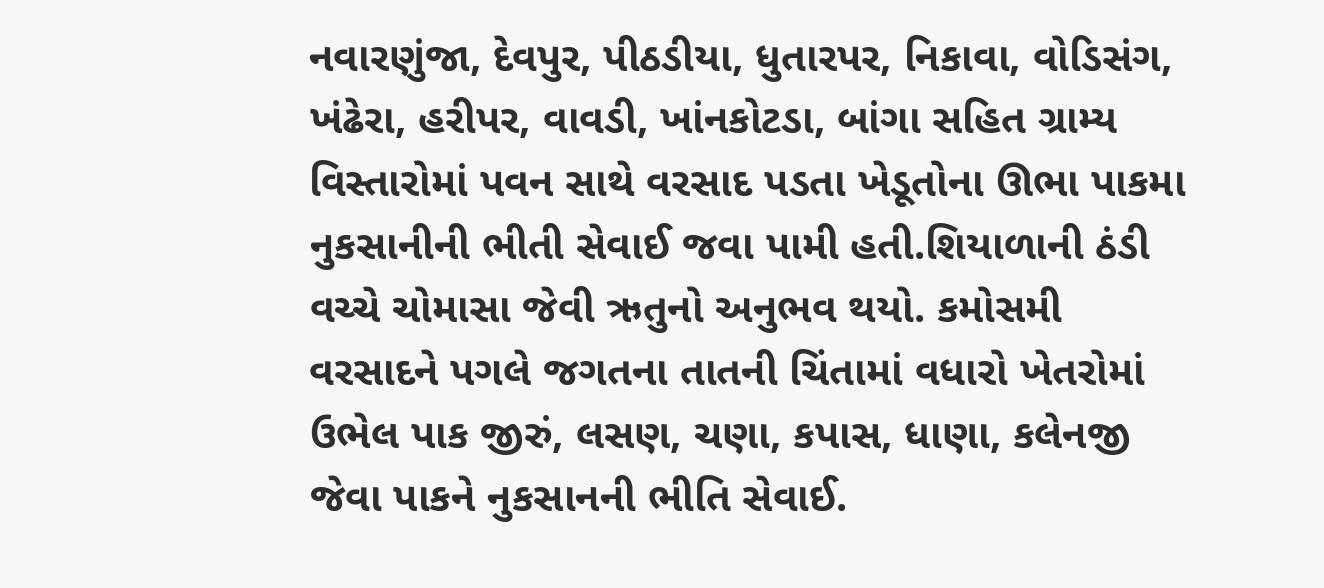નવારણુંજા, દેવપુર, પીઠડીયા, ધુતારપર, નિકાવા, વોડિસંગ, ખંઢેરા, હરીપર, વાવડી, ખાંનકોટડા, બાંગા સહિત ગ્રામ્ય વિસ્તારોમાં પવન સાથે વરસાદ પડતા ખેડૂતોના ઊભા પાકમા નુકસાનીની ભીતી સેવાઈ જવા પામી હતી.શિયાળાની ઠંડી વચ્ચે ચોમાસા જેવી ઋતુનો અનુભવ થયો. કમોસમી વરસાદને પગલે જગતના તાતની ચિંતામાં વધારો ખેતરોમાં ઉભેલ પાક જીરું, લસણ, ચણા, કપાસ, ધાણા, કલેનજી જેવા પાકને નુકસાનની ભીતિ સેવાઈ.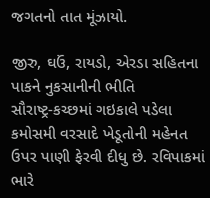જગતનો તાત મૂંઝાયો.

જીરુ, ઘઉં, રાયડો, એરડા સહિતના પાકને નુકસાનીની ભીતિ
સૌરાષ્ટ્ર-કચ્છમાં ગઇકાલે પડેલા કમોસમી વરસાદે ખેડૂતોની મહેનત ઉપર પાણી ફેરવી દીધુ છે. રવિપાકમાં ભારે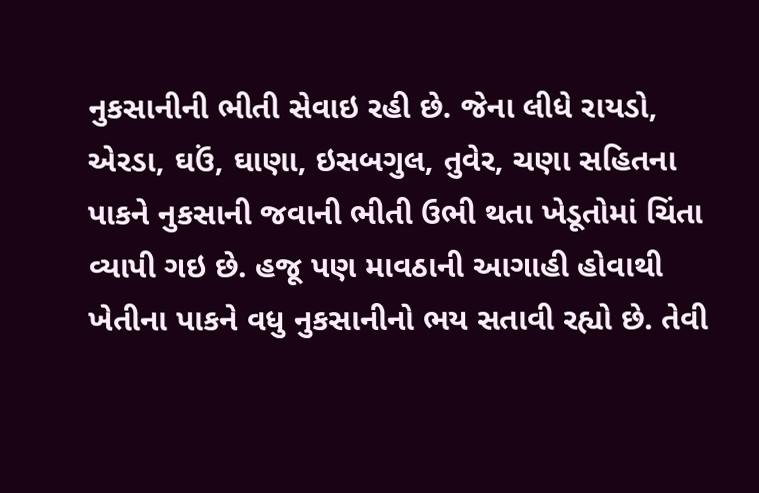નુકસાનીની ભીતી સેવાઇ રહી છે. જેના લીધે રાયડો, એરડા, ઘઉં, ઘાણા, ઇસબગુલ, તુવેર, ચણા સહિતના પાકને નુકસાની જવાની ભીતી ઉભી થતા ખેડૂતોમાં ચિંતા વ્યાપી ગઇ છે. હજૂ પણ માવઠાની આગાહી હોવાથી ખેતીના પાકને વધુ નુકસાનીનો ભય સતાવી રહ્યો છે. તેવી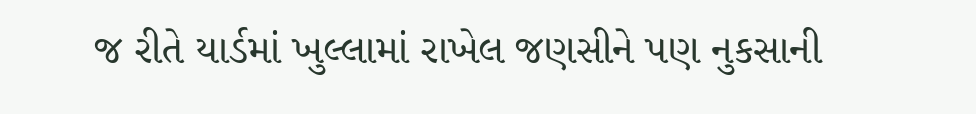જ રીતે યાર્ડમાં ખુલ્લામાં રાખેલ જણસીને પણ નુકસાની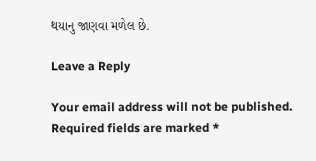થયાનુ જાણવા મળેલ છે.

Leave a Reply

Your email address will not be published. Required fields are marked *